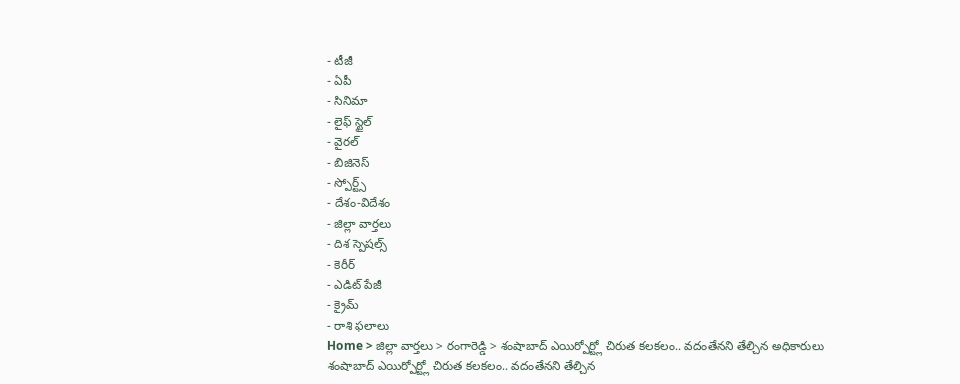- టీజీ
- ఏపీ
- సినిమా
- లైఫ్ స్టైల్
- వైరల్
- బిజినెస్
- స్పోర్ట్స్
- దేశం-విదేశం
- జిల్లా వార్తలు
- దిశ స్పెషల్స్
- కెరీర్
- ఎడిట్ పేజీ
- క్రైమ్
- రాశి ఫలాలు
Home > జిల్లా వార్తలు > రంగారెడ్డి > శంషాబాద్ ఎయిర్పోర్ట్లో చిరుత కలకలం.. వదంతేనని తేల్చిన అధికారులు
శంషాబాద్ ఎయిర్పోర్ట్లో చిరుత కలకలం.. వదంతేనని తేల్చిన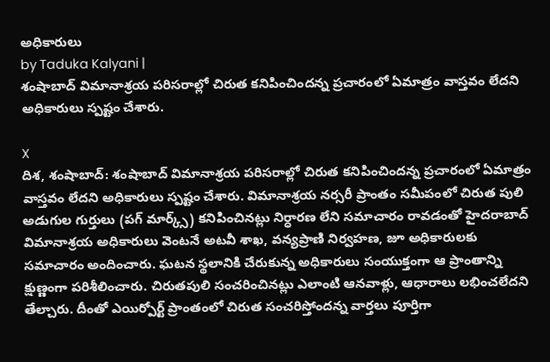అధికారులు
by Taduka Kalyani |
శంషాబాద్ విమానాశ్రయ పరిసరాల్లో చిరుత కనిపించిందన్న ప్రచారంలో ఏమాత్రం వాస్తవం లేదని అధికారులు స్పష్టం చేశారు.

X
దిశ, శంషాబాద్: శంషాబాద్ విమానాశ్రయ పరిసరాల్లో చిరుత కనిపించిందన్న ప్రచారంలో ఏమాత్రం వాస్తవం లేదని అధికారులు స్పష్టం చేశారు. విమానాశ్రయ నర్సరీ ప్రాంతం సమీపంలో చిరుత పులి అడుగుల గుర్తులు (పగ్ మార్క్స్) కనిపించినట్లు నిర్ధారణ లేని సమాచారం రావడంతో హైదరాబాద్ విమానాశ్రయ అధికారులు వెంటనే అటవీ శాఖ, వన్యప్రాణి నిర్వహణ, జూ అధికారులకు సమాచారం అందించారు. ఘటన స్థలానికి చేరుకున్న అధికారులు సంయుక్తంగా ఆ ప్రాంతాన్ని క్షుణ్ణంగా పరిశీలించారు. చిరుతపులి సంచరించినట్లు ఎలాంటి ఆనవాళ్లు, ఆధారాలు లభించలేదని తేల్చారు. దీంతో ఎయిర్పోర్ట్ ప్రాంతంలో చిరుత సంచరిస్తోందన్న వార్తలు పూర్తిగా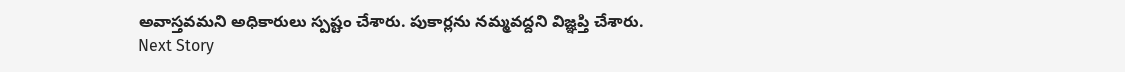అవాస్తవమని అధికారులు స్పష్టం చేశారు. పుకార్లను నమ్మవద్దని విజ్ఞప్తి చేశారు.
Next Story